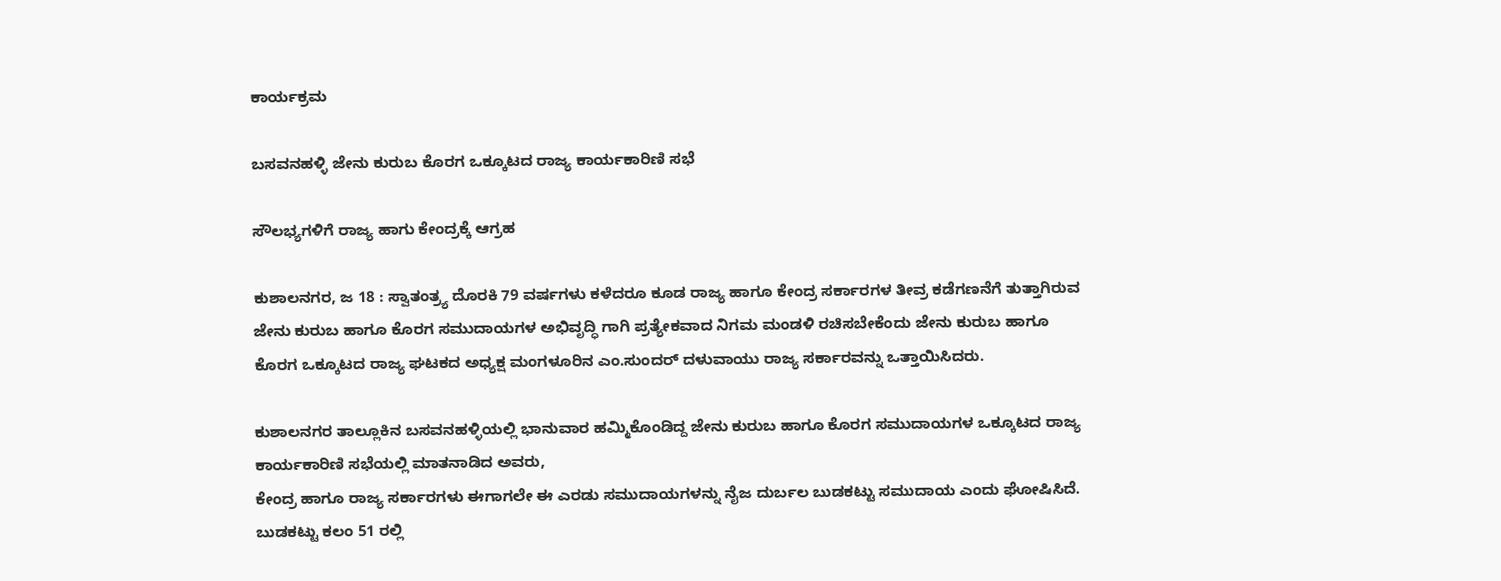ಕಾರ್ಯಕ್ರಮ

ಬಸವನಹಳ್ಳಿ ಜೇನು ಕುರುಬ ಕೊರಗ ಒಕ್ಕೂಟದ ರಾಜ್ಯ ಕಾರ್ಯಕಾರಿಣಿ ಸಭೆ

ಸೌಲಭ್ಯಗಳಿಗೆ ರಾಜ್ಯ ಹಾಗು ಕೇಂದ್ರಕ್ಕೆ ಆಗ್ರಹ

ಕುಶಾಲನಗರ, ಜ 18 : ಸ್ವಾತಂತ್ರ್ಯ ದೊರಕಿ 79 ವರ್ಷಗಳು ಕಳೆದರೂ ಕೂಡ ರಾಜ್ಯ ಹಾಗೂ ಕೇಂದ್ರ ಸರ್ಕಾರಗಳ ತೀವ್ರ ಕಡೆಗಣನೆಗೆ ತುತ್ತಾಗಿರುವ ಜೇನು ಕುರುಬ ಹಾಗೂ ಕೊರಗ ಸಮುದಾಯಗಳ ಅಭಿವೃದ್ಧಿ ಗಾಗಿ ಪ್ರತ್ಯೇಕವಾದ ನಿಗಮ ಮಂಡಳಿ ರಚಿಸಬೇಕೆಂದು ಜೇನು ಕುರುಬ ಹಾಗೂ ಕೊರಗ ಒಕ್ಕೂಟದ ರಾಜ್ಯ ಘಟಕದ ಅಧ್ಯಕ್ಷ ಮಂಗಳೂರಿನ ಎಂ.ಸುಂದರ್ ದಳುವಾಯು ರಾಜ್ಯ ಸರ್ಕಾರವನ್ನು ಒತ್ತಾಯಿಸಿದರು.

ಕುಶಾಲನಗರ ತಾಲ್ಲೂಕಿನ ಬಸವನಹಳ್ಳಿಯಲ್ಲಿ ಭಾನುವಾರ ಹಮ್ಮಿಕೊಂಡಿದ್ದ ಜೇನು ಕುರುಬ ಹಾಗೂ ಕೊರಗ ಸಮುದಾಯಗಳ ಒಕ್ಕೂಟದ ರಾಜ್ಯ ಕಾರ್ಯಕಾರಿಣಿ ಸಭೆಯಲ್ಲಿ ಮಾತನಾಡಿದ ಅವರು,
ಕೇಂದ್ರ ಹಾಗೂ ರಾಜ್ಯ ಸರ್ಕಾರಗಳು ಈಗಾಗಲೇ ಈ ಎರಡು ಸಮುದಾಯಗಳನ್ನು ನೈಜ ದುರ್ಬಲ ಬುಡಕಟ್ಟು ಸಮುದಾಯ ಎಂದು ಘೋಷಿಸಿದೆ.
ಬುಡಕಟ್ಟು ಕಲಂ 51 ರಲ್ಲಿ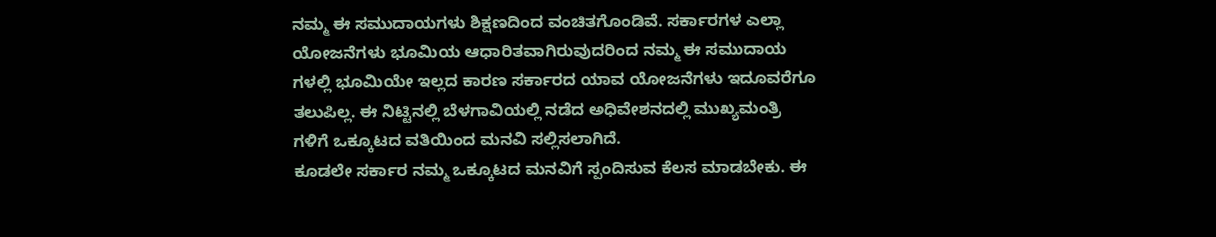ನಮ್ಮ ಈ ಸಮುದಾಯಗಳು ಶಿಕ್ಷಣದಿಂದ ವಂಚಿತಗೊಂಡಿವೆ. ಸರ್ಕಾರಗಳ ಎಲ್ಲಾ ಯೋಜನೆಗಳು ಭೂಮಿಯ ಆಧಾರಿತವಾಗಿರುವುದರಿಂದ ನಮ್ಮ ಈ ಸಮುದಾಯ ಗಳಲ್ಲಿ ಭೂಮಿಯೇ ಇಲ್ಲದ ಕಾರಣ ಸರ್ಕಾರದ ಯಾವ ಯೋಜನೆಗಳು ಇದೂವರೆಗೂ ತಲುಪಿಲ್ಲ. ಈ ನಿಟ್ಟಿನಲ್ಲಿ ಬೆಳಗಾವಿಯಲ್ಲಿ ನಡೆದ ಅಧಿವೇಶನದಲ್ಲಿ ಮುಖ್ಯಮಂತ್ರಿ ಗಳಿಗೆ ಒಕ್ಕೂಟದ ವತಿಯಿಂದ ಮನವಿ ಸಲ್ಲಿಸಲಾಗಿದೆ.
ಕೂಡಲೇ ಸರ್ಕಾರ ನಮ್ಮ ಒಕ್ಕೂಟದ ಮನವಿಗೆ ಸ್ಪಂದಿಸುವ ಕೆಲಸ ಮಾಡಬೇಕು. ಈ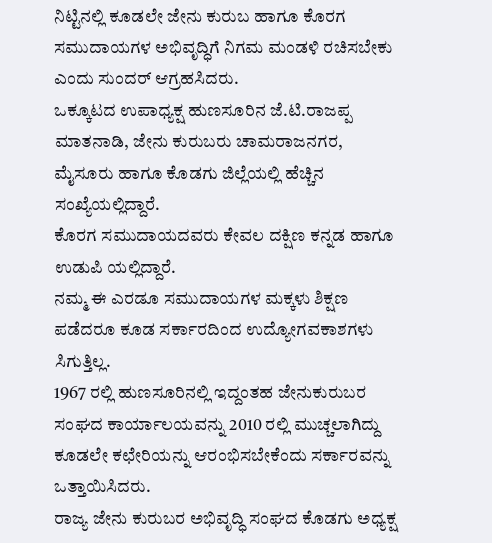ನಿಟ್ಟಿನಲ್ಲಿ ಕೂಡಲೇ ಜೇನು ಕುರುಬ ಹಾಗೂ ಕೊರಗ ಸಮುದಾಯಗಳ ಅಭಿವೃದ್ಧಿಗೆ ನಿಗಮ ಮಂಡಳಿ ರಚಿಸಬೇಕು ಎಂದು ಸುಂದರ್ ಆಗ್ರಹಸಿದರು.
ಒಕ್ಕೂಟದ ಉಪಾಧ್ಯಕ್ಷ ಹುಣಸೂರಿನ ಜೆ‌.ಟಿ.ರಾಜಪ್ಪ ಮಾತನಾಡಿ, ಜೇನು ಕುರುಬರು ಚಾಮರಾಜನಗರ, ಮೈಸೂರು ಹಾಗೂ ಕೊಡಗು ಜಿಲ್ಲೆಯಲ್ಲಿ ಹೆಚ್ಚಿನ ಸಂಖ್ಯೆಯಲ್ಲಿದ್ದಾರೆ.
ಕೊರಗ ಸಮುದಾಯದವರು ಕೇವಲ ದಕ್ಷಿಣ ಕನ್ನಡ ಹಾಗೂ ಉಡುಪಿ ಯಲ್ಲಿದ್ದಾರೆ.
ನಮ್ಮ ಈ ಎರಡೂ ಸಮುದಾಯಗಳ ಮಕ್ಕಳು ಶಿಕ್ಷಣ ಪಡೆದರೂ ಕೂಡ ಸರ್ಕಾರದಿಂದ ಉದ್ಯೋಗವಕಾಶಗಳು ಸಿಗುತ್ತಿಲ್ಲ.
1967 ರಲ್ಲಿ ಹುಣಸೂರಿನಲ್ಲಿ ಇದ್ದಂತಹ ಜೇನುಕುರುಬರ ಸಂಘದ ಕಾರ್ಯಾಲಯವನ್ನು 2010 ರಲ್ಲಿ ಮುಚ್ಚಲಾಗಿದ್ದು ಕೂಡಲೇ ಕಛೇರಿಯನ್ನು ಆರಂಭಿಸಬೇಕೆಂದು ಸರ್ಕಾರವನ್ನು ಒತ್ತಾಯಿಸಿದರು.
ರಾಜ್ಯ ಜೇನು ಕುರುಬರ ಅಭಿವೃದ್ಧಿ ಸಂಘದ ಕೊಡಗು ಅಧ್ಯಕ್ಷ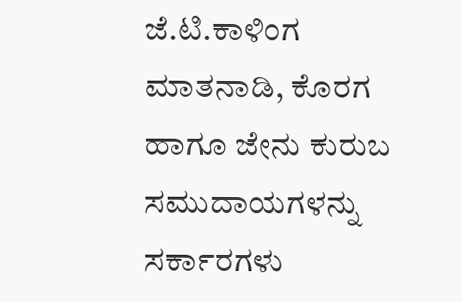ಜೆ.ಟಿ.ಕಾಳಿಂಗ ಮಾತನಾಡಿ, ಕೊರಗ ಹಾಗೂ ಜೇನು ಕುರುಬ ಸಮುದಾಯಗಳನ್ನು ಸರ್ಕಾರಗಳು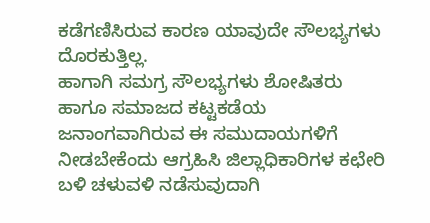ಕಡೆಗಣಿಸಿರುವ ಕಾರಣ ಯಾವುದೇ ಸೌಲಭ್ಯಗಳು ದೊರಕುತ್ತಿಲ್ಲ.
ಹಾಗಾಗಿ ಸಮಗ್ರ ಸೌಲಭ್ಯಗಳು ಶೋಷಿತರು ಹಾಗೂ ಸಮಾಜದ ಕಟ್ಟಕಡೆಯ ಜನಾಂಗವಾಗಿರುವ ಈ ಸಮುದಾಯಗಳಿಗೆ ನೀಡಬೇಕೆಂದು ಆಗ್ರಹಿಸಿ ಜಿಲ್ಲಾಧಿಕಾರಿಗಳ ಕಛೇರಿ ಬಳಿ ಚಳುವಳಿ ನಡೆಸುವುದಾಗಿ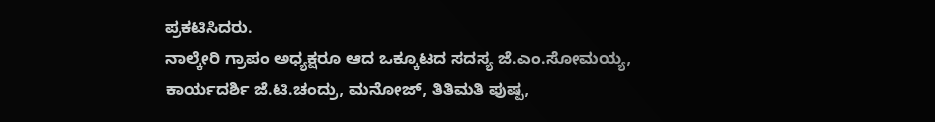ಪ್ರಕಟಿಸಿದರು.
ನಾಲ್ಕೇರಿ ಗ್ರಾಪಂ ಅಧ್ಯಕ್ಷರೂ ಆದ ಒಕ್ಕೂಟದ ಸದಸ್ಯ ಜೆ.ಎಂ.ಸೋಮಯ್ಯ,
ಕಾರ್ಯದರ್ಶಿ ಜೆ.ಟಿ.ಚಂದ್ರು, ಮನೋಜ್, ತಿತಿಮತಿ ಪುಷ್ಪ,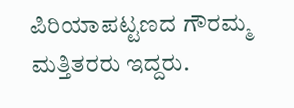ಪಿರಿಯಾಪಟ್ಟಣದ ಗೌರಮ್ಮ ಮತ್ತಿತರರು ಇದ್ದರು.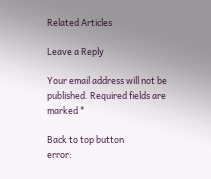Related Articles

Leave a Reply

Your email address will not be published. Required fields are marked *

Back to top button
error: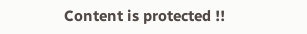Content is protected !!